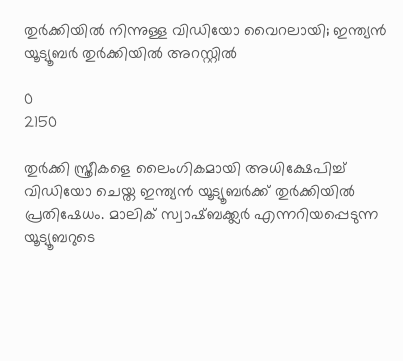തുര്‍ക്കിയില്‍ നിന്നുള്ള വിഡിയോ വൈറലായി; ഇന്ത്യന്‍ യൂട്യൂബര്‍ തുര്‍ക്കിയില്‍ അറസ്റ്റില്‍

0
2150

തുര്‍ക്കി സ്ത്രീകളെ ലൈംഗികമായി അധിക്ഷേപിച്ച് വിഡിയോ ചെയ്ത ഇന്ത്യന്‍ യൂട്യൂബര്‍ക്ക് തുര്‍ക്കിയില്‍ പ്രതിഷേധം. മാലിക് സ്വാഷ്ബക്ക്ലർ എന്നറിയപ്പെടുന്ന യൂട്യൂബറുടെ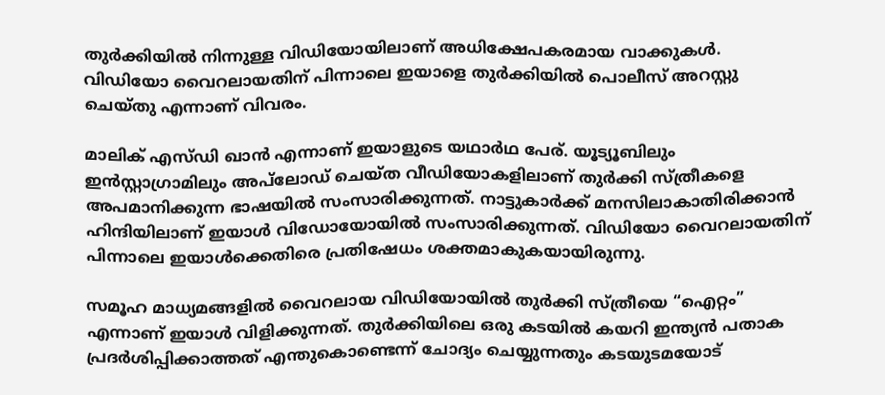തുര്‍ക്കിയില്‍ നിന്നുള്ള വിഡിയോയിലാണ് അധിക്ഷേപകരമായ വാക്കുകള്‍. വിഡിയോ വൈറലായതിന് പിന്നാലെ ഇയാളെ തുര്‍ക്കിയില്‍ പൊലീസ് അറസ്റ്റു ചെയ്തു എന്നാണ് വിവരം.

മാലിക് എസ്ഡി ഖാന്‍ എന്നാണ് ഇയാളുടെ യഥാര്‍ഥ പേര്. യൂട്യൂബിലും ഇൻസ്റ്റാഗ്രാമിലും അപ്‌ലോഡ് ചെയ്‌ത വീഡിയോകളിലാണ് തുർക്കി സ്ത്രീകളെ അപമാനിക്കുന്ന ഭാഷയില്‍ സംസാരിക്കുന്നത്. നാട്ടുകാര്‍ക്ക് മനസിലാകാതിരിക്കാന്‍ ഹിന്ദിയിലാണ് ഇയാള്‍ വിഡോയോയില്‍ സംസാരിക്കുന്നത്. വിഡിയോ വൈറലായതിന് പിന്നാലെ ഇയാള്‍ക്കെതിരെ പ്രതിഷേധം ശക്തമാകുകയായിരുന്നു.

സമൂഹ മാധ്യമങ്ങളില്‍ വൈറലായ വിഡിയോയില്‍ തുർക്കി സ്ത്രീയെ “ഐറ്റം” എന്നാണ് ഇയാള്‍ വിളിക്കുന്നത്. തുർക്കിയിലെ ഒരു കടയിൽ കയറി ഇന്ത്യൻ പതാക പ്രദർശിപ്പിക്കാത്തത് എന്തുകൊണ്ടെന്ന് ചോദ്യം ചെയ്യുന്നതും കടയുടമയോട്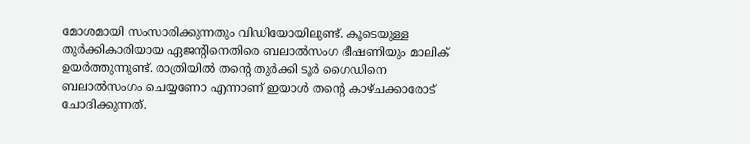മോശമായി സംസാരിക്കുന്നതും വിഡിയോയിലുണ്ട്. കൂടെയുള്ള തുര്‍ക്കികാരിയായ ഏജന്‍റിനെതിരെ ബലാല്‍സംഗ ഭീഷണിയും മാലിക് ഉയര്‍ത്തുന്നുണ്ട്. രാത്രിയിൽ തന്റെ തുർക്കി ടൂർ ഗൈഡിനെ ബലാല്‍സംഗം ചെയ്യണോ എന്നാണ് ഇയാള്‍ തന്‍റെ കാഴ്ചക്കാരോട് ചോദിക്കുന്നത്.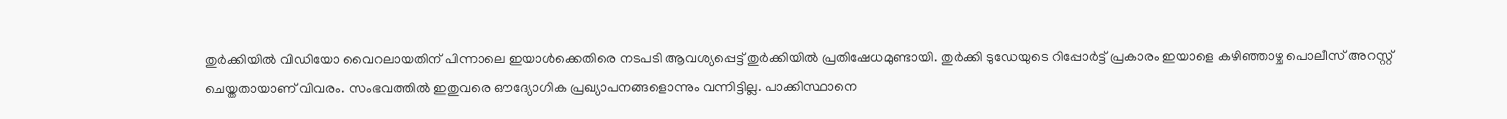തുര്‍ക്കിയില്‍ വിഡിയോ വൈറലായതിന് പിന്നാലെ ഇയാള്‍ക്കെതിരെ നടപടി ആവശ്യപ്പെട്ട് തുര്‍ക്കിയില്‍ പ്രതിഷേധമുണ്ടായി. തുര്‍ക്കി ടുഡേയുടെ റിപ്പോര്‍ട്ട് പ്രകാരം ഇയാളെ കഴിഞ്ഞാഴ്ച പൊലീസ് അറസ്റ്റ് ചെയ്തതായാണ് വിവരം. സംഭവത്തില്‍ ഇതുവരെ ഔദ്യോഗിക പ്രഖ്യാപനങ്ങളൊന്നും വന്നിട്ടില്ല. പാക്കിസ്ഥാനെ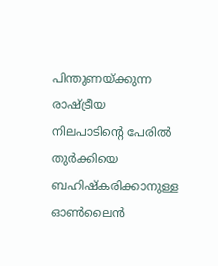പിന്തുണയ്ക്കുന്ന രാഷ്ട്രീയ നിലപാടിന്റെ പേരിൽ തുര്‍ക്കിയെ ബഹിഷ്‌കരിക്കാനുള്ള ഓൺലൈൻ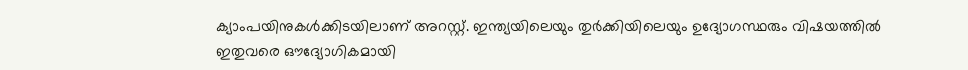ക്യാംപയിനുകള്‍ക്കിടയിലാണ് അറസ്റ്റ്. ഇന്ത്യയിലെയും തുർക്കിയിലെയും ഉദ്യോഗസ്ഥരും വിഷയത്തിൽ ഇതുവരെ ഔദ്യോഗികമായി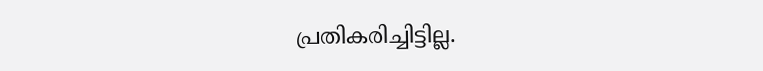പ്രതികരിച്ചിട്ടില്ല.